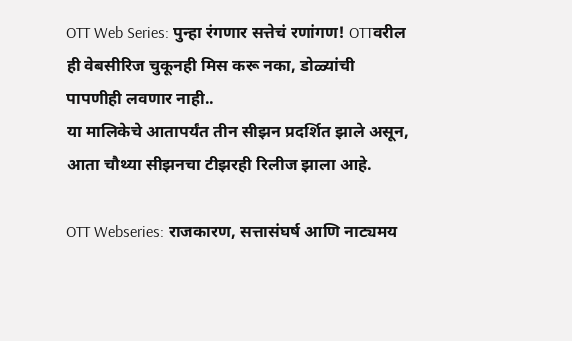OTT Web Series: पुन्हा रंगणार सत्तेचं रणांगण! OTTवरील ही वेबसीरिज चुकूनही मिस करू नका, डोळ्यांची पापणीही लवणार नाही..
या मालिकेचे आतापर्यंत तीन सीझन प्रदर्शित झाले असून, आता चौथ्या सीझनचा टीझरही रिलीज झाला आहे.

OTT Webseries: राजकारण, सत्तासंघर्ष आणि नाट्यमय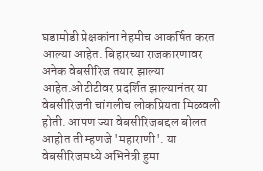घडामोडी प्रेक्षकांना नेहमीच आकर्षित करत आल्या आहेत. बिहारच्या राजकारणावर अनेक वेबसीरिज तयार झाल्या आहेत.ओटीटीवर प्रदर्शित झाल्यानंतर या वेबसीरिजनी चांगलीच लोकप्रियता मिळवली होती. आपण ज्या वेबसीरिजबद्दल बोलत आहोत ती म्हणजे 'महाराणी'. या वेबसीरिजमध्ये अभिनेत्री हुमा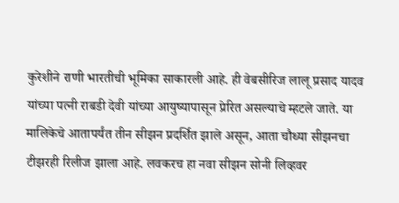कुरेशीने राणी भारतीची भूमिका साकारली आहे. ही वेबसीरिज लालू प्रसाद यादव यांच्या पत्नी राबडी देवी यांच्या आयुष्यापासून प्रेरित असल्याचे म्हटले जाते. या मालिकेचे आतापर्यंत तीन सीझन प्रदर्शित झाले असून, आता चौथ्या सीझनचा टीझरही रिलीज झाला आहे. लवकरच हा नवा सीझन सोनी लिव्हवर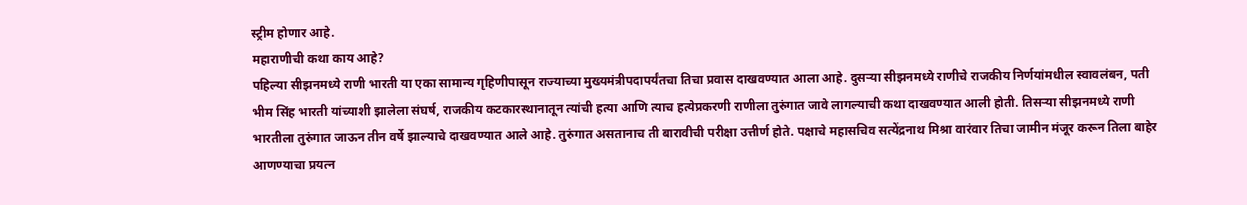स्ट्रीम होणार आहे.
महाराणीची कथा काय आहे?
पहिल्या सीझनमध्ये राणी भारती या एका सामान्य गृहिणीपासून राज्याच्या मुख्यमंत्रीपदापर्यंतचा तिचा प्रवास दाखवण्यात आला आहे. दुसऱ्या सीझनमध्ये राणीचे राजकीय निर्णयांमधील स्वावलंबन, पती भीम सिंह भारती यांच्याशी झालेला संघर्ष, राजकीय कटकारस्थानातून त्यांची हत्या आणि त्याच हत्येप्रकरणी राणीला तुरुंगात जावे लागल्याची कथा दाखवण्यात आली होती. तिसऱ्या सीझनमध्ये राणी भारतीला तुरुंगात जाऊन तीन वर्षे झाल्याचे दाखवण्यात आले आहे. तुरुंगात असतानाच ती बारावीची परीक्षा उत्तीर्ण होते. पक्षाचे महासचिव सत्येंद्रनाथ मिश्रा वारंवार तिचा जामीन मंजूर करून तिला बाहेर आणण्याचा प्रयत्न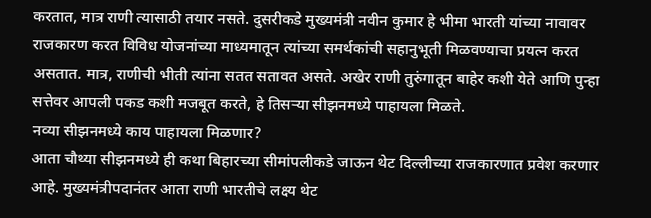करतात, मात्र राणी त्यासाठी तयार नसते. दुसरीकडे मुख्यमंत्री नवीन कुमार हे भीमा भारती यांच्या नावावर राजकारण करत विविध योजनांच्या माध्यमातून त्यांच्या समर्थकांची सहानुभूती मिळवण्याचा प्रयत्न करत असतात. मात्र, राणीची भीती त्यांना सतत सतावत असते. अखेर राणी तुरुंगातून बाहेर कशी येते आणि पुन्हा सत्तेवर आपली पकड कशी मजबूत करते, हे तिसऱ्या सीझनमध्ये पाहायला मिळते.
नव्या सीझनमध्ये काय पाहायला मिळणार?
आता चौथ्या सीझनमध्ये ही कथा बिहारच्या सीमांपलीकडे जाऊन थेट दिल्लीच्या राजकारणात प्रवेश करणार आहे. मुख्यमंत्रीपदानंतर आता राणी भारतीचे लक्ष्य थेट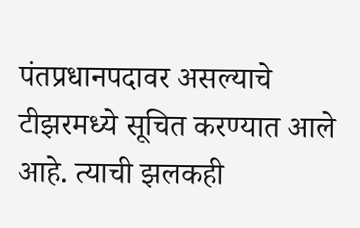पंतप्रधानपदावर असल्याचे टीझरमध्ये सूचित करण्यात आले आहे. त्याची झलकही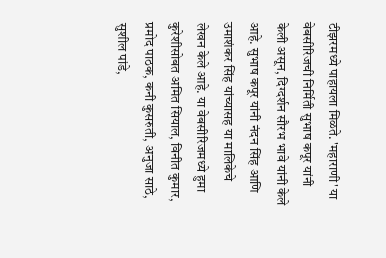टीझरमध्ये पाहायला मिळते. 'महाराणी' या वेबसीरिजची निर्मिती सुभाष कपूर यांनी केली असून, दिग्दर्शन सौरभ भावे यांनी केले आहे. सुभाष कपूर यांनी नंदन सिंह आणि उमाशंकर सिंह यांच्यासह या मालिकेचे लेखन केले आहे. या वेबसीरिजमध्ये हुमा कुरेशीसोबत अमित सियाल, विनीत कुमार, प्रमोद पाठक, कनी कुसरुती, अनुजा साठे, सुशील पांडे,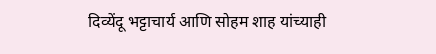दिव्येंदू भट्टाचार्य आणि सोहम शाह यांच्याही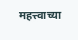महत्त्वाच्या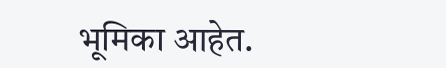भूमिका आहेत.